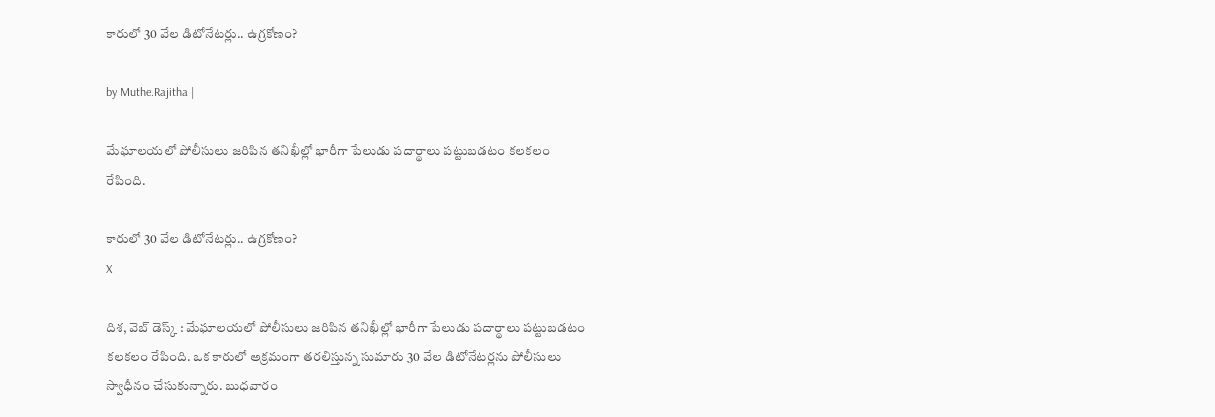కారులో 30 వేల డిటోనేటర్లు.. ఉగ్రకోణం?

by Muthe.Rajitha |

మేఘాలయలో పోలీసులు జరిపిన తనిఖీల్లో భారీగా పేలుడు పదార్థాలు పట్టుబడటం కలకలం రేపింది.

కారులో 30 వేల డిటోనేటర్లు.. ఉగ్రకోణం?
X

దిశ, వెబ్ డెస్క్ : మేఘాలయలో పోలీసులు జరిపిన తనిఖీల్లో భారీగా పేలుడు పదార్థాలు పట్టుబడటం కలకలం రేపింది. ఒక కారులో అక్రమంగా తరలిస్తున్న సుమారు 30 వేల డిటోనేటర్లను పోలీసులు స్వాధీనం చేసుకున్నారు. బుధవారం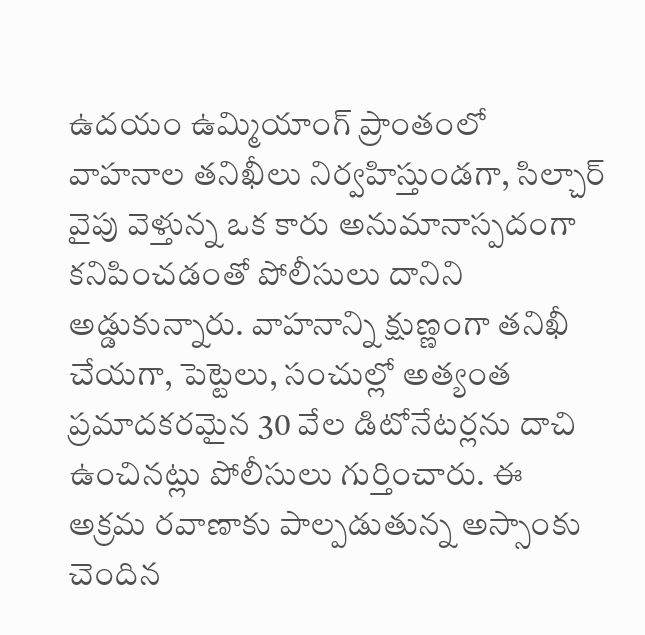ఉదయం ఉమ్మియాంగ్‌ ప్రాంతంలో వాహనాల తనిఖీలు నిర్వహిస్తుండగా, సిల్చార్ వైపు వెళ్తున్న ఒక కారు అనుమానాస్పదంగా కనిపించడంతో పోలీసులు దానిని అడ్డుకున్నారు. వాహనాన్ని క్షుణ్ణంగా తనిఖీ చేయగా, పెట్టెలు, సంచుల్లో అత్యంత ప్రమాదకరమైన 30 వేల డిటోనేటర్లను దాచి ఉంచినట్లు పోలీసులు గుర్తించారు. ఈ అక్రమ రవాణాకు పాల్పడుతున్న అస్సాంకు చెందిన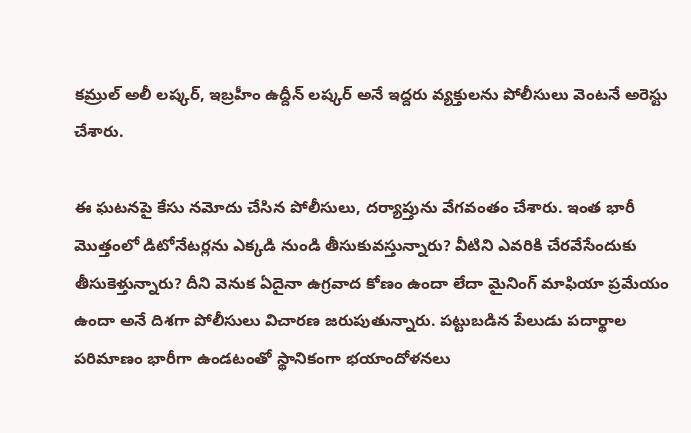కమ్రుల్ అలీ లష్కర్, ఇబ్రహీం ఉద్దీన్ లష్కర్ అనే ఇద్దరు వ్యక్తులను పోలీసులు వెంటనే అరెస్టు చేశారు.

ఈ ఘటనపై కేసు నమోదు చేసిన పోలీసులు, దర్యాప్తును వేగవంతం చేశారు. ఇంత భారీ మొత్తంలో డిటోనేటర్లను ఎక్కడి నుండి తీసుకువస్తున్నారు? వీటిని ఎవరికి చేరవేసేందుకు తీసుకెళ్తున్నారు? దీని వెనుక ఏదైనా ఉగ్రవాద కోణం ఉందా లేదా మైనింగ్ మాఫియా ప్రమేయం ఉందా అనే దిశగా పోలీసులు విచారణ జరుపుతున్నారు. పట్టుబడిన పేలుడు పదార్థాల పరిమాణం భారీగా ఉండటంతో స్థానికంగా భయాందోళనలు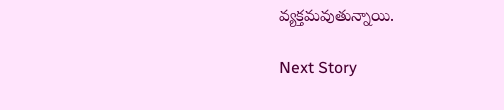వ్యక్తమవుతున్నాయి.

Next Story